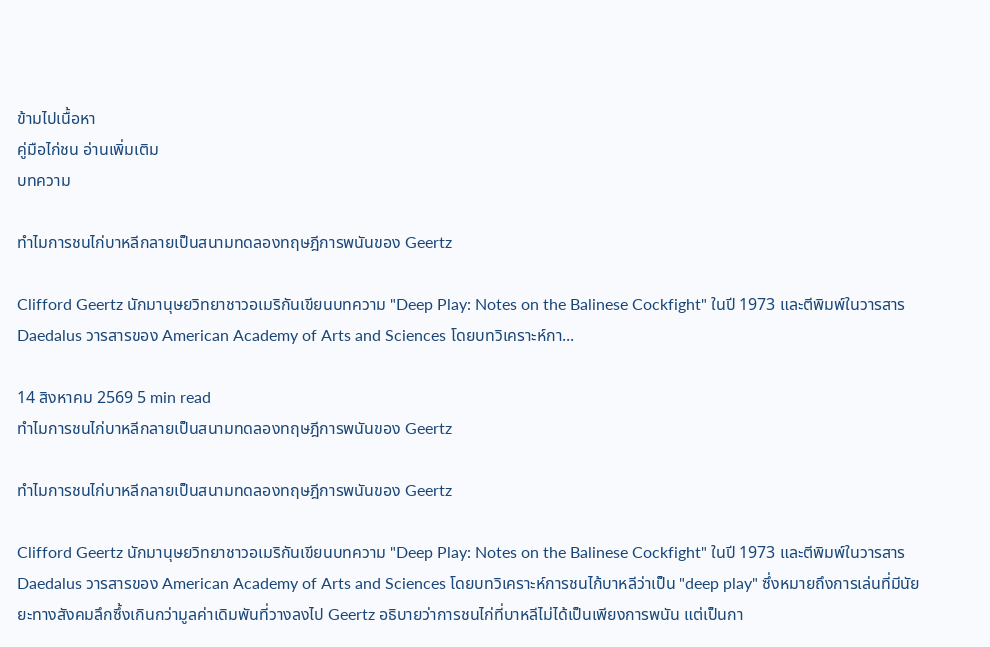ข้ามไปเนื้อหา
คู่มือไก่ชน อ่านเพิ่มเติม
บทความ

ทำไมการชนไก่บาหลีกลายเป็นสนามทดลองทฤษฎีการพนันของ Geertz

Clifford Geertz นักมานุษยวิทยาชาวอเมริกันเขียนบทความ "Deep Play: Notes on the Balinese Cockfight" ในปี 1973 และตีพิมพ์ในวารสาร Daedalus วารสารของ American Academy of Arts and Sciences โดยบทวิเคราะห์กา...

14 สิงหาคม 2569 5 min read
ทำไมการชนไก่บาหลีกลายเป็นสนามทดลองทฤษฎีการพนันของ Geertz

ทำไมการชนไก่บาหลีกลายเป็นสนามทดลองทฤษฎีการพนันของ Geertz

Clifford Geertz นักมานุษยวิทยาชาวอเมริกันเขียนบทความ "Deep Play: Notes on the Balinese Cockfight" ในปี 1973 และตีพิมพ์ในวารสาร Daedalus วารสารของ American Academy of Arts and Sciences โดยบทวิเคราะห์การชนไก้บาหลีว่าเป็น "deep play" ซึ่งหมายถึงการเล่นที่มีนัยยะทางสังคมลึกซึ้งเกินกว่ามูลค่าเดิมพันที่วางลงไป Geertz อธิบายว่าการชนไก่ที่บาหลีไม่ได้เป็นเพียงการพนัน แต่เป็นกา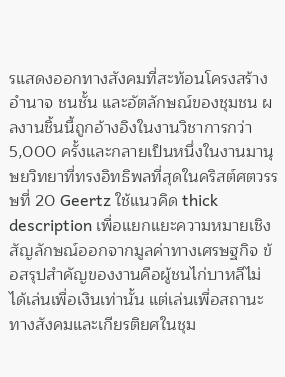รแสดงออกทางสังคมที่สะท้อนโครงสร้างอำนาจ ชนชั้น และอัตลักษณ์ของชุมชน ผลงานชิ้นนี้ถูกอ้างอิงในงานวิชาการกว่า 5,000 ครั้งและกลายเป็นหนึ่งในงานมานุษยวิทยาที่ทรงอิทธิพลที่สุดในคริสต์ศตวรรษที่ 20 Geertz ใช้แนวคิด thick description เพื่อแยกแยะความหมายเชิงสัญลักษณ์ออกจากมูลค่าทางเศรษฐกิจ ข้อสรุปสำคัญของงานคือผู้ชนไก่บาหลีไม่ได้เล่นเพื่อเงินเท่านั้น แต่เล่นเพื่อสถานะทางสังคมและเกียรติยศในชุม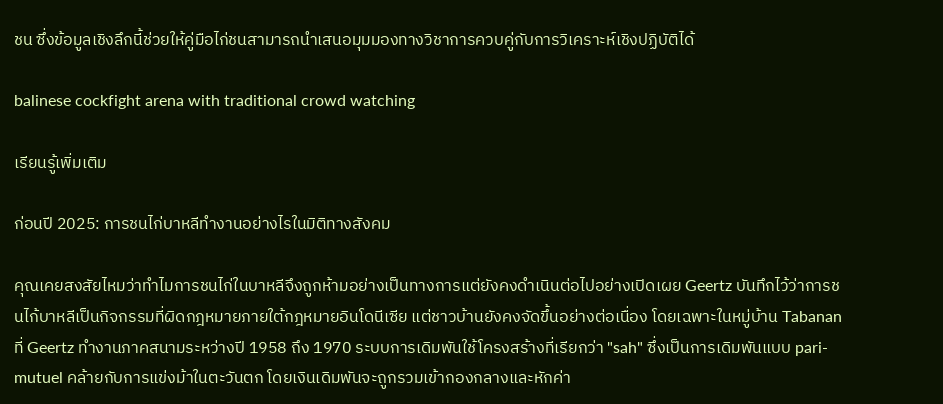ชน ซึ่งข้อมูลเชิงลึกนี้ช่วยให้คู่มือไก่ชนสามารถนำเสนอมุมมองทางวิชาการควบคู่กับการวิเคราะห์เชิงปฏิบัติได้

balinese cockfight arena with traditional crowd watching

เรียนรู้เพิ่มเติม

ก่อนปี 2025: การชนไก่บาหลีทำงานอย่างไรในมิติทางสังคม

คุณเคยสงสัยไหมว่าทำไมการชนไก่ในบาหลีจึงถูกห้ามอย่างเป็นทางการแต่ยังคงดำเนินต่อไปอย่างเปิดเผย Geertz บันทึกไว้ว่าการชนไก้บาหลีเป็นกิจกรรมที่ผิดกฎหมายภายใต้กฎหมายอินโดนีเซีย แต่ชาวบ้านยังคงจัดขึ้นอย่างต่อเนื่อง โดยเฉพาะในหมู่บ้าน Tabanan ที่ Geertz ทำงานภาคสนามระหว่างปี 1958 ถึง 1970 ระบบการเดิมพันใช้โครงสร้างที่เรียกว่า "sah" ซึ่งเป็นการเดิมพันแบบ pari-mutuel คล้ายกับการแข่งม้าในตะวันตก โดยเงินเดิมพันจะถูกรวมเข้ากองกลางและหักค่า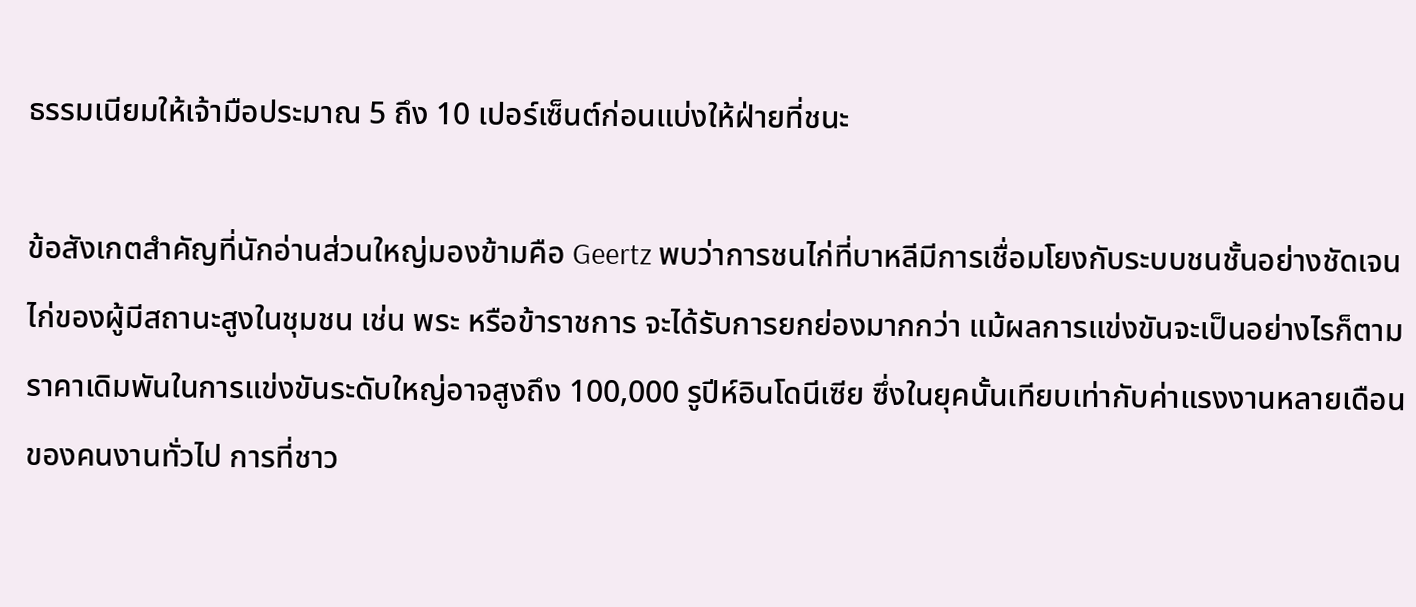ธรรมเนียมให้เจ้ามือประมาณ 5 ถึง 10 เปอร์เซ็นต์ก่อนแบ่งให้ฝ่ายที่ชนะ

ข้อสังเกตสำคัญที่นักอ่านส่วนใหญ่มองข้ามคือ Geertz พบว่าการชนไก่ที่บาหลีมีการเชื่อมโยงกับระบบชนชั้นอย่างชัดเจน ไก่ของผู้มีสถานะสูงในชุมชน เช่น พระ หรือข้าราชการ จะได้รับการยกย่องมากกว่า แม้ผลการแข่งขันจะเป็นอย่างไรก็ตาม ราคาเดิมพันในการแข่งขันระดับใหญ่อาจสูงถึง 100,000 รูปีห์อินโดนีเซีย ซึ่งในยุคนั้นเทียบเท่ากับค่าแรงงานหลายเดือนของคนงานทั่วไป การที่ชาว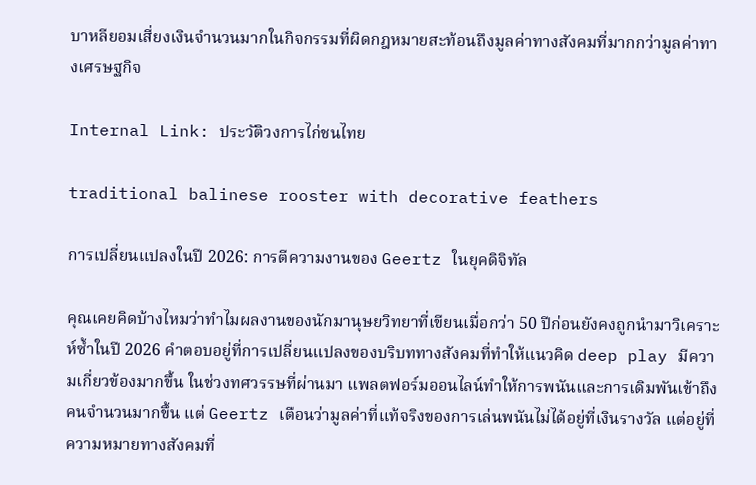บาหลียอมเสี่ยงเงินจำนวนมากในกิจกรรมที่ผิดกฎหมายสะท้อนถึงมูลค่าทางสังคมที่มากกว่ามูลค่าทางเศรษฐกิจ

Internal Link: ประวัติวงการไก่ชนไทย

traditional balinese rooster with decorative feathers

การเปลี่ยนแปลงในปี 2026: การตีความงานของ Geertz ในยุคดิจิทัล

คุณเคยคิดบ้างไหมว่าทำไมผลงานของนักมานุษยวิทยาที่เขียนเมื่อกว่า 50 ปีก่อนยังคงถูกนำมาวิเคราะห์ซ้ำในปี 2026 คำตอบอยู่ที่การเปลี่ยนแปลงของบริบททางสังคมที่ทำให้แนวคิด deep play มีความเกี่ยวข้องมากขึ้น ในช่วงทศวรรษที่ผ่านมา แพลตฟอร์มออนไลน์ทำให้การพนันและการเดิมพันเข้าถึงคนจำนวนมากขึ้น แต่ Geertz เตือนว่ามูลค่าที่แท้จริงของการเล่นพนันไม่ได้อยู่ที่เงินรางวัล แต่อยู่ที่ความหมายทางสังคมที่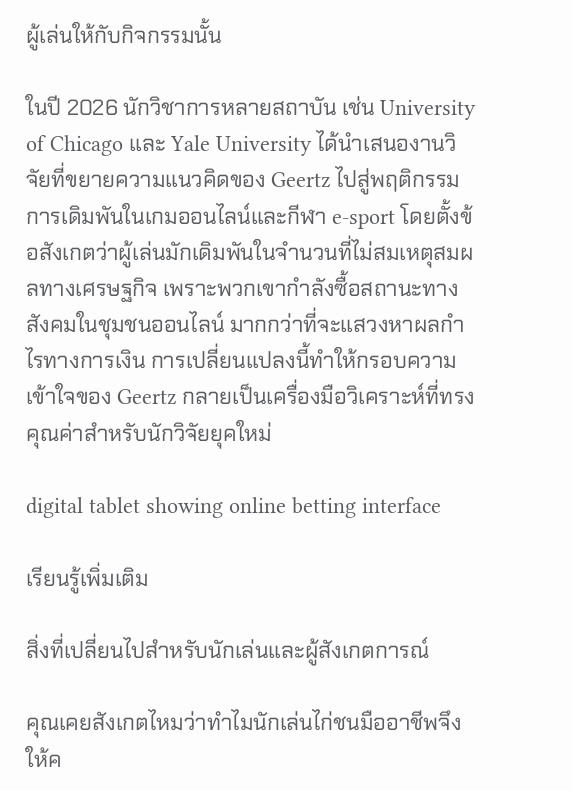ผู้เล่นให้กับกิจกรรมนั้น

ในปี 2026 นักวิชาการหลายสถาบัน เช่น University of Chicago และ Yale University ได้นำเสนองานวิจัยที่ขยายความแนวคิดของ Geertz ไปสู่พฤติกรรมการเดิมพันในเกมออนไลน์และกีฬา e-sport โดยตั้งข้อสังเกตว่าผู้เล่นมักเดิมพันในจำนวนที่ไม่สมเหตุสมผลทางเศรษฐกิจ เพราะพวกเขากำลังซื้อสถานะทางสังคมในชุมชนออนไลน์ มากกว่าที่จะแสวงหาผลกำไรทางการเงิน การเปลี่ยนแปลงนี้ทำให้กรอบความเข้าใจของ Geertz กลายเป็นเครื่องมือวิเคราะห์ที่ทรงคุณค่าสำหรับนักวิจัยยุคใหม่

digital tablet showing online betting interface

เรียนรู้เพิ่มเติม

สิ่งที่เปลี่ยนไปสำหรับนักเล่นและผู้สังเกตการณ์

คุณเคยสังเกตไหมว่าทำไมนักเล่นไก่ชนมืออาชีพจึงให้ค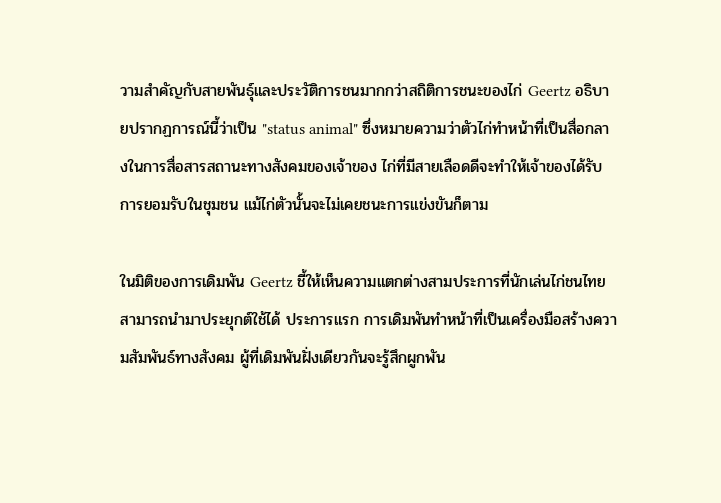วามสำคัญกับสายพันธุ์และประวัติการชนมากกว่าสถิติการชนะของไก่ Geertz อธิบายปรากฏการณ์นี้ว่าเป็น "status animal" ซึ่งหมายความว่าตัวไก่ทำหน้าที่เป็นสื่อกลางในการสื่อสารสถานะทางสังคมของเจ้าของ ไก่ที่มีสายเลือดดีจะทำให้เจ้าของได้รับการยอมรับในชุมชน แม้ไก่ตัวนั้นจะไม่เคยชนะการแข่งขันก็ตาม

ในมิติของการเดิมพัน Geertz ชี้ให้เห็นความแตกต่างสามประการที่นักเล่นไก่ชนไทยสามารถนำมาประยุกต์ใช้ได้ ประการแรก การเดิมพันทำหน้าที่เป็นเครื่องมือสร้างความสัมพันธ์ทางสังคม ผู้ที่เดิมพันฝั่งเดียวกันจะรู้สึกผูกพัน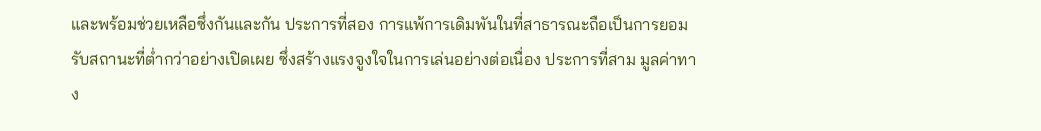และพร้อมช่วยเหลือซึ่งกันและกัน ประการที่สอง การแพ้การเดิมพันในที่สาธารณะถือเป็นการยอมรับสถานะที่ต่ำกว่าอย่างเปิดเผย ซึ่งสร้างแรงจูงใจในการเล่นอย่างต่อเนื่อง ประการที่สาม มูลค่าทาง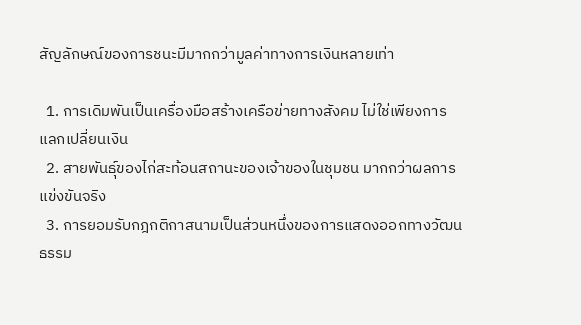สัญลักษณ์ของการชนะมีมากกว่ามูลค่าทางการเงินหลายเท่า

  1. การเดิมพันเป็นเครื่องมือสร้างเครือข่ายทางสังคม ไม่ใช่เพียงการแลกเปลี่ยนเงิน
  2. สายพันธุ์ของไก่สะท้อนสถานะของเจ้าของในชุมชน มากกว่าผลการแข่งขันจริง
  3. การยอมรับกฎกติกาสนามเป็นส่วนหนึ่งของการแสดงออกทางวัฒนธรรม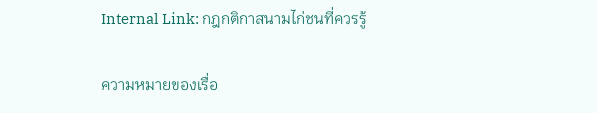Internal Link: กฎกติกาสนามไก่ชนที่ควรรู้

ความหมายของเรื่อ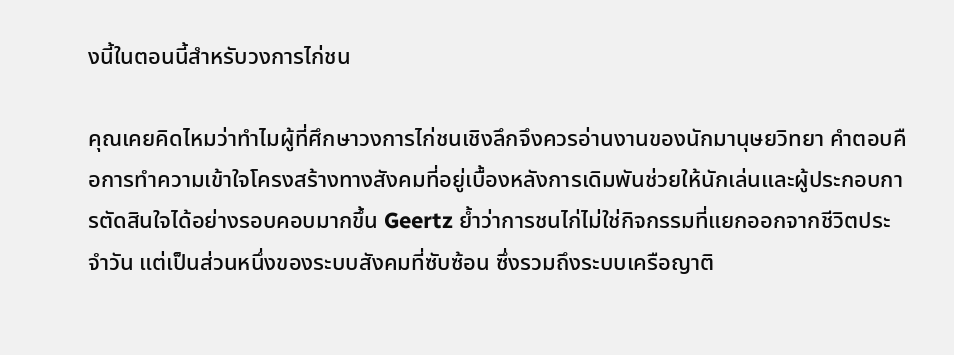งนี้ในตอนนี้สำหรับวงการไก่ชน

คุณเคยคิดไหมว่าทำไมผู้ที่ศึกษาวงการไก่ชนเชิงลึกจึงควรอ่านงานของนักมานุษยวิทยา คำตอบคือการทำความเข้าใจโครงสร้างทางสังคมที่อยู่เบื้องหลังการเดิมพันช่วยให้นักเล่นและผู้ประกอบการตัดสินใจได้อย่างรอบคอบมากขึ้น Geertz ย้ำว่าการชนไก่ไม่ใช่กิจกรรมที่แยกออกจากชีวิตประจำวัน แต่เป็นส่วนหนึ่งของระบบสังคมที่ซับซ้อน ซึ่งรวมถึงระบบเครือญาติ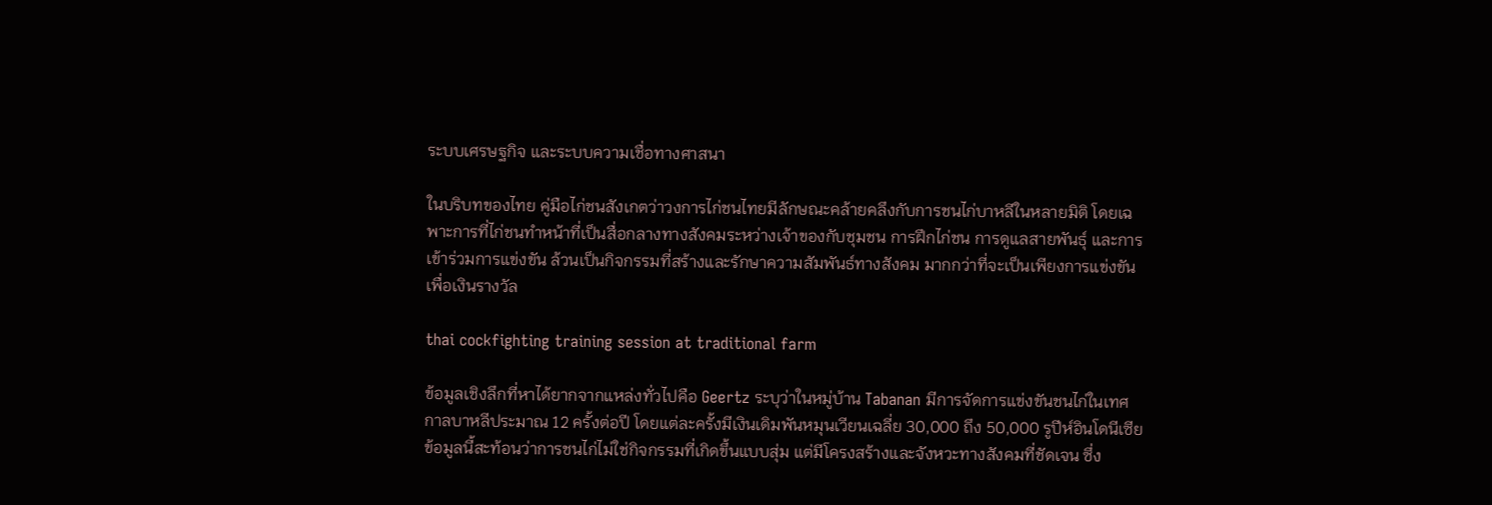ระบบเศรษฐกิจ และระบบความเชื่อทางศาสนา

ในบริบทของไทย คู่มือไก่ชนสังเกตว่าวงการไก่ชนไทยมีลักษณะคล้ายคลึงกับการชนไก่บาหลีในหลายมิติ โดยเฉพาะการที่ไก่ชนทำหน้าที่เป็นสื่อกลางทางสังคมระหว่างเจ้าของกับชุมชน การฝึกไก่ชน การดูแลสายพันธุ์ และการเข้าร่วมการแข่งขัน ล้วนเป็นกิจกรรมที่สร้างและรักษาความสัมพันธ์ทางสังคม มากกว่าที่จะเป็นเพียงการแข่งขันเพื่อเงินรางวัล

thai cockfighting training session at traditional farm

ข้อมูลเชิงลึกที่หาได้ยากจากแหล่งทั่วไปคือ Geertz ระบุว่าในหมู่บ้าน Tabanan มีการจัดการแข่งขันชนไก่ในเทศกาลบาหลีประมาณ 12 ครั้งต่อปี โดยแต่ละครั้งมีเงินเดิมพันหมุนเวียนเฉลี่ย 30,000 ถึง 50,000 รูปีห์อินโดนีเซีย ข้อมูลนี้สะท้อนว่าการชนไก่ไม่ใช่กิจกรรมที่เกิดขึ้นแบบสุ่ม แต่มีโครงสร้างและจังหวะทางสังคมที่ชัดเจน ซึ่ง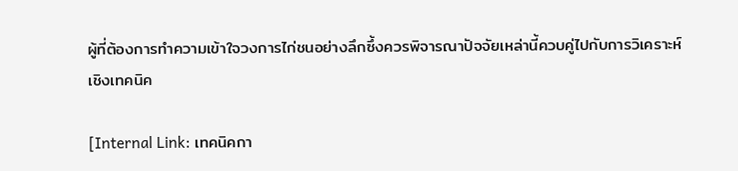ผู้ที่ต้องการทำความเข้าใจวงการไก่ชนอย่างลึกซึ้งควรพิจารณาปัจจัยเหล่านี้ควบคู่ไปกับการวิเคราะห์เชิงเทคนิค

[Internal Link: เทคนิคกา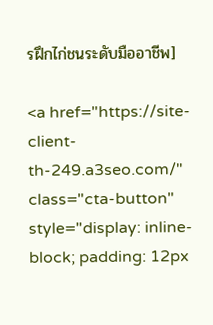รฝึกไก่ชนระดับมืออาชีพ]

<a href="https://site-client-th-249.a3seo.com/" class="cta-button" style="display: inline-block; padding: 12px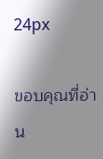24px

ขอบคุณที่อ่าน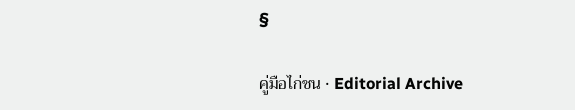§

คู่มือไก่ชน · Editorial Archive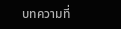บทความที่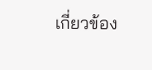เกี่ยวข้อง